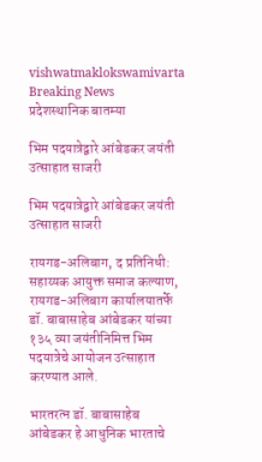vishwatmaklokswamivarta
Breaking News
प्रदेशस्थानिक बातम्या

भिम पदयात्रेद्वारे आंबेडकर जयंती उत्साहात साजरी

भिम पदयात्रेद्वारे आंबेडकर जयंती उत्साहात साजरी

रायगड-अलिबाग, द प्रतिनिधी: सहाय्यक आयुक्त समाज कल्याण, रायगड-अलिबाग कार्यालयातर्फे डॉ. बाबासाहेब आंबेडकर यांच्या १३५ व्या जयंतीनिमित्त भिम पदयात्रेचे आयोजन उत्साहात करण्यात आले.

भारतरत्न डॉ. बाबासाहेब आंबेडकर हे आधुनिक भारताचे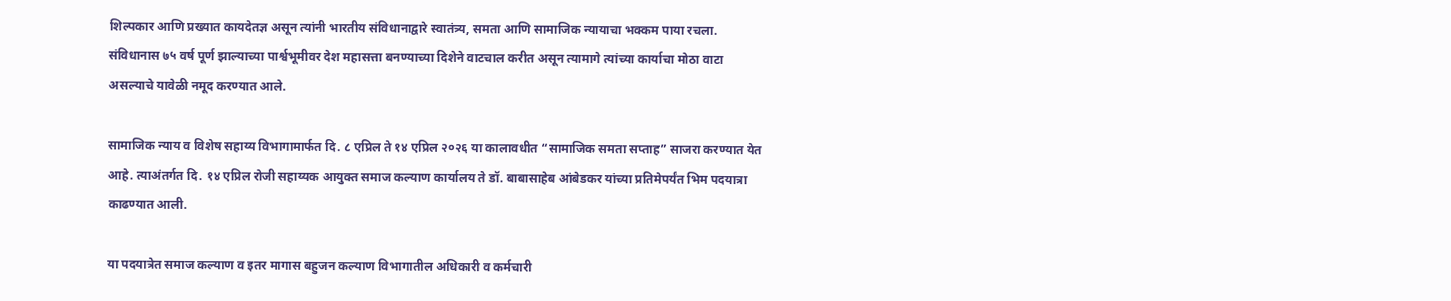शिल्पकार आणि प्रख्यात कायदेतज्ञ असून त्यांनी भारतीय संविधानाद्वारे स्वातंत्र्य, समता आणि सामाजिक न्यायाचा भक्कम पाया रचला. संविधानास ७५ वर्ष पूर्ण झाल्याच्या पार्श्वभूमीवर देश महासत्ता बनण्याच्या दिशेने वाटचाल करीत असून त्यामागे त्यांच्या कार्याचा मोठा वाटा असल्याचे यावेळी नमूद करण्यात आले.

सामाजिक न्याय व विशेष सहाय्य विभागामार्फत दि. ८ एप्रिल ते १४ एप्रिल २०२६ या कालावधीत “सामाजिक समता सप्ताह” साजरा करण्यात येत आहे. त्याअंतर्गत दि. १४ एप्रिल रोजी सहाय्यक आयुक्त समाज कल्याण कार्यालय ते डॉ. बाबासाहेब आंबेडकर यांच्या प्रतिमेपर्यंत भिम पदयात्रा काढण्यात आली.

या पदयात्रेत समाज कल्याण व इतर मागास बहुजन कल्याण विभागातील अधिकारी व कर्मचारी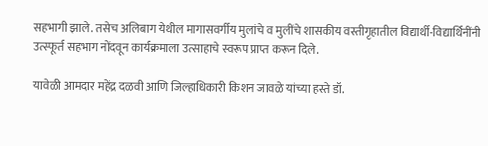सहभागी झाले. तसेच अलिबाग येथील मागासवर्गीय मुलांचे व मुलींचे शासकीय वस्तीगृहातील विद्यार्थी-विद्यार्थिनींनी उत्स्फूर्त सहभाग नोंदवून कार्यक्रमाला उत्साहाचे स्वरूप प्राप्त करून दिले.

यावेळी आमदार महेंद्र दळवी आणि जिल्हाधिकारी किशन जावळे यांच्या हस्ते डॉ.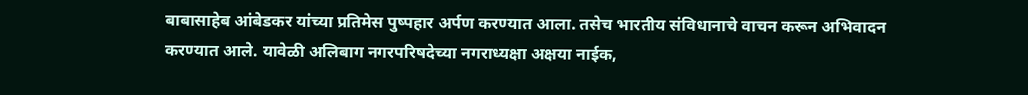बाबासाहेब आंबेडकर यांच्या प्रतिमेस पुष्पहार अर्पण करण्यात आला. तसेच भारतीय संविधानाचे वाचन करून अभिवादन करण्यात आले. यावेळी अलिबाग नगरपरिषदेच्या नगराध्यक्षा अक्षया नाईक,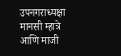उपनगराध्यक्षा मानसी म्हात्रे आणि माजी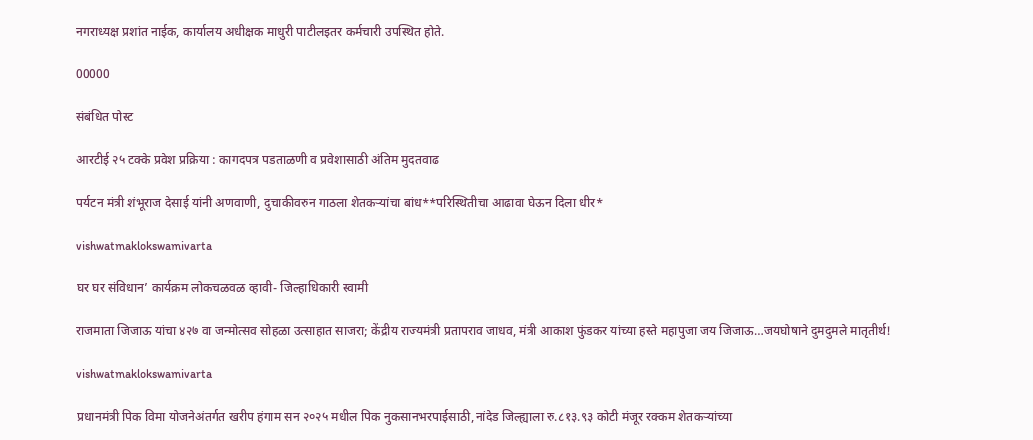नगराध्यक्ष प्रशांत नाईक, कार्यालय अधीक्षक माधुरी पाटीलइतर कर्मचारी उपस्थित होते.

00000

संबंधित पोस्ट

आरटीई २५ टक्के प्रवेश प्रक्रिया : कागदपत्र पडताळणी व प्रवेशासाठी अंतिम मुदतवाढ

पर्यटन मंत्री शंभूराज देसाई यांनी अणवाणी, दुचाकीवरुन गाठला शेतकऱ्यांचा बांध**परिस्थितीचा आढावा घेऊन दिला धीर*

vishwatmaklokswamivarta

घर घर संविधान’ कार्यक्रम लोकचळवळ व्हावी- जिल्हाधिकारी स्वामी

राजमाता जिजाऊ यांचा ४२७ वा जन्मोत्सव सोहळा उत्साहात साजरा; केंद्रीय राज्यमंत्री प्रतापराव जाधव, मंत्री आकाश फुंडकर यांच्या हस्ते महापुजा जय जिजाऊ…जयघोषाने दुमदुमले मातृतीर्थ!

vishwatmaklokswamivarta

प्रधानमंत्री पिक विमा योजनेअंतर्गत खरीप हंगाम सन २०२५ मधील पिक नुकसानभरपाईसाठी,नांदेड जिल्ह्याला रु.८१३.९३ कोटी मंजूर रक्कम शेतकऱ्यांच्या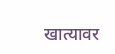खात्यावर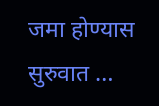जमा होण्यास सुरुवात …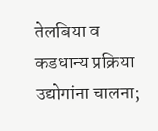तेलबिया व कडधान्य प्रक्रिया उद्योगांना चालना;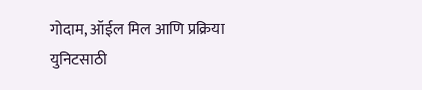गोदाम, ऑईल मिल आणि प्रक्रिया युनिटसाठी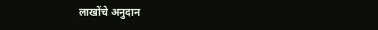लाखोंचे अनुदान